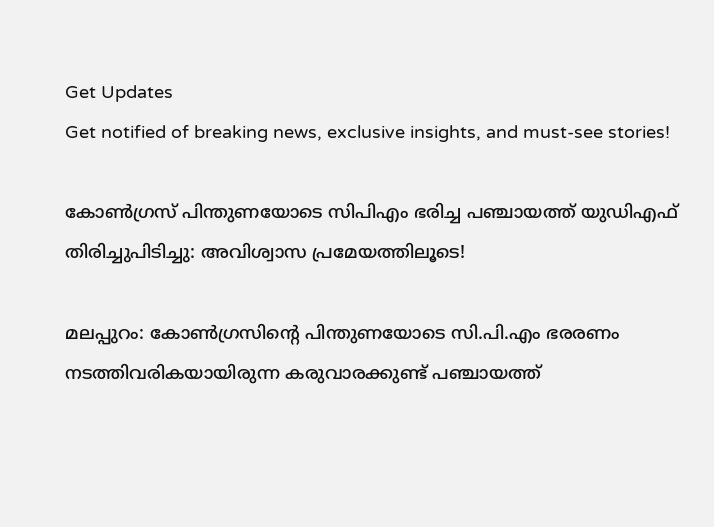Get Updates
Get notified of breaking news, exclusive insights, and must-see stories!

കോണ്‍ഗ്രസ് പിന്തുണയോടെ സിപിഎം ഭരിച്ച പഞ്ചായത്ത് യുഡിഎഫ് തിരിച്ചുപിടിച്ചു: അവിശ്വാസ പ്രമേയത്തിലൂടെ!

മലപ്പുറം: കോണ്‍ഗ്രസിന്റെ പിന്തുണയോടെ സി.പി.എം ഭരരണം നടത്തിവരികയായിരുന്ന കരുവാരക്കുണ്ട് പഞ്ചായത്ത്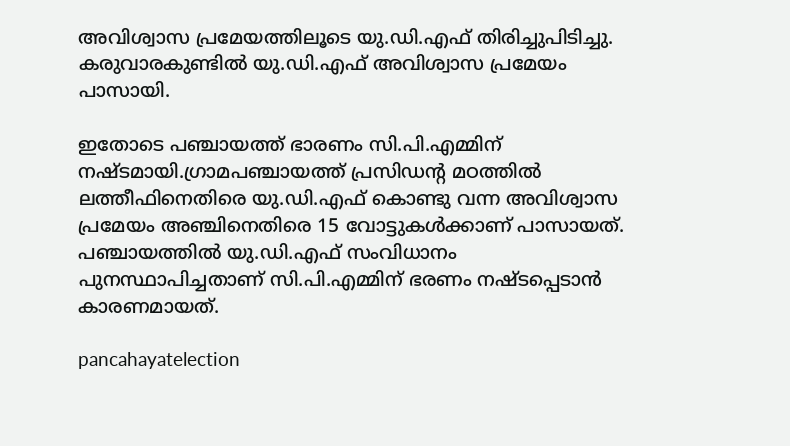അവിശ്വാസ പ്രമേയത്തിലൂടെ യു.ഡി.എഫ് തിരിച്ചുപിടിച്ചു. കരുവാരകുണ്ടില്‍ യു.ഡി.എഫ് അവിശ്വാസ പ്രമേയം പാസായി.

ഇതോടെ പഞ്ചായത്ത് ഭാരണം സി.പി.എമ്മിന് നഷ്ടമായി.ഗ്രാമപഞ്ചായത്ത് പ്രസിഡന്റ മഠത്തില്‍ ലത്തീഫിനെതിരെ യു.ഡി.എഫ് കൊണ്ടു വന്ന അവിശ്വാസ പ്രമേയം അഞ്ചിനെതിരെ 15 വോട്ടുകള്‍ക്കാണ് പാസായത്. പഞ്ചായത്തില്‍ യു.ഡി.എഫ് സംവിധാനം പുനസ്ഥാപിച്ചതാണ് സി.പി.എമ്മിന് ഭരണം നഷ്ടപ്പെടാന്‍ കാരണമായത്.

pancahayatelection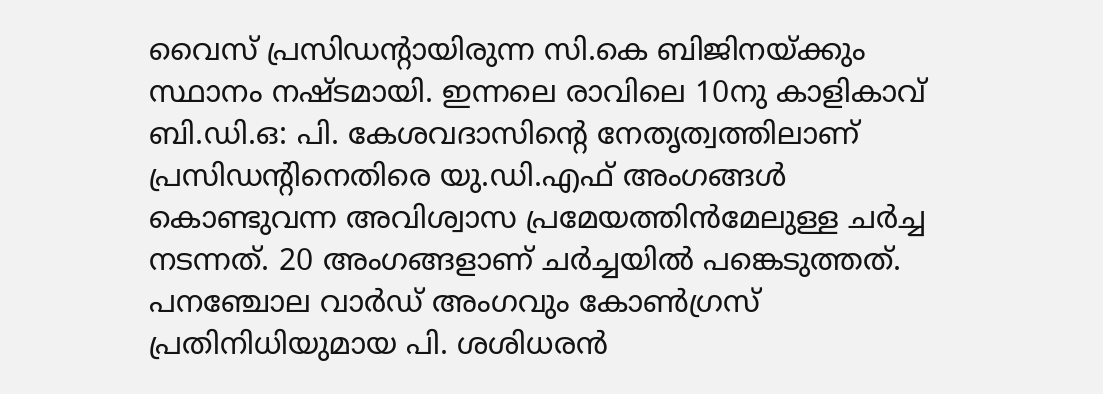വൈസ് പ്രസിഡന്റായിരുന്ന സി.കെ ബിജിനയ്ക്കും സ്ഥാനം നഷ്ടമായി. ഇന്നലെ രാവിലെ 10നു കാളികാവ് ബി.ഡി.ഒ: പി. കേശവദാസിന്റെ നേതൃത്വത്തിലാണ് പ്രസിഡന്റിനെതിരെ യു.ഡി.എഫ് അംഗങ്ങള്‍ കൊണ്ടുവന്ന അവിശ്വാസ പ്രമേയത്തിന്‍മേലുള്ള ചര്‍ച്ച നടന്നത്. 20 അംഗങ്ങളാണ് ചര്‍ച്ചയില്‍ പങ്കെടുത്തത്. പനഞ്ചോല വാര്‍ഡ് അംഗവും കോണ്‍ഗ്രസ് പ്രതിനിധിയുമായ പി. ശശിധരന്‍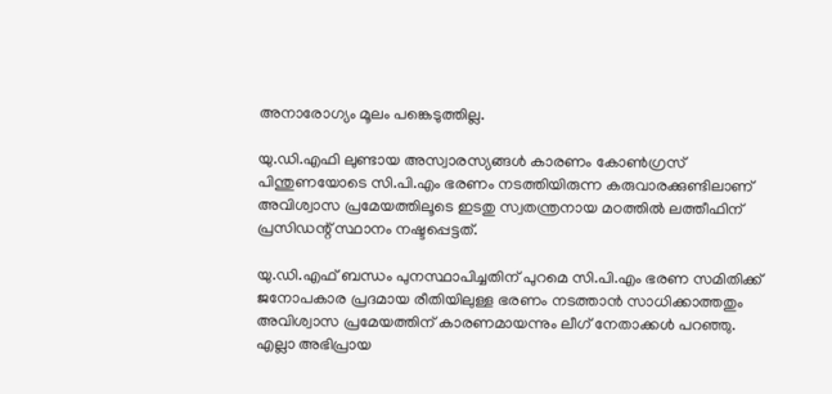അനാരോഗ്യം മൂലം പങ്കെടുത്തില്ല.

യു.ഡി.എഫി ലുണ്ടായ അസ്വാരസ്യങ്ങള്‍ കാരണം കോണ്‍ഗ്രസ് പിന്തുണയോടെ സി.പി.എം ഭരണം നടത്തിയിരുന്ന കരുവാരക്കുണ്ടിലാണ് അവിശ്വാസ പ്രമേയത്തിലൂടെ ഇടതു സ്വതന്ത്രനായ മഠത്തില്‍ ലത്തീഫിന് പ്രസിഡന്റ് സ്ഥാനം നഷ്ടപ്പെട്ടത്.

യു.ഡി.എഫ് ബന്ധം പുനസ്ഥാപിച്ചതിന് പുറമെ സി.പി.എം ഭരണ സമിതിക്ക് ജനോപകാര പ്രദമായ രീതിയിലുള്ള ഭരണം നടത്താന്‍ സാധിക്കാത്തതും അവിശ്വാസ പ്രമേയത്തിന് കാരണമായന്നും ലീഗ് നേതാക്കള്‍ പറഞ്ഞു. എല്ലാ അഭിപ്രായ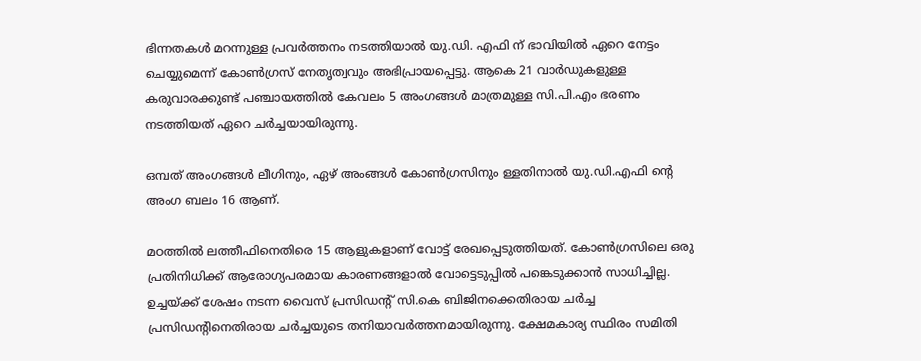ഭിന്നതകള്‍ മറന്നുള്ള പ്രവര്‍ത്തനം നടത്തിയാല്‍ യു.ഡി. എഫി ന് ഭാവിയില്‍ ഏറെ നേട്ടം ചെയ്യുമെന്ന് കോണ്‍ഗ്രസ് നേതൃത്വവും അഭിപ്രായപ്പെട്ടു. ആകെ 21 വാര്‍ഡുകളുള്ള കരുവാരക്കുണ്ട് പഞ്ചായത്തില്‍ കേവലം 5 അംഗങ്ങള്‍ മാത്രമുള്ള സി.പി.എം ഭരണം നടത്തിയത് ഏറെ ചര്‍ച്ചയായിരുന്നു.

ഒമ്പത് അംഗങ്ങള്‍ ലീഗിനും, ഏഴ് അംങ്ങള്‍ കോണ്‍ഗ്രസിനും ള്ളതിനാല്‍ യു.ഡി.എഫി ന്റെ അംഗ ബലം 16 ആണ്.

മഠത്തില്‍ ലത്തീഫിനെതിരെ 15 ആളുകളാണ് വോട്ട് രേഖപ്പെടുത്തിയത്. കോണ്‍ഗ്രസിലെ ഒരു പ്രതിനിധിക്ക് ആരോഗ്യപരമായ കാരണങ്ങളാല്‍ വോട്ടെടുപ്പില്‍ പങ്കെടുക്കാന്‍ സാധിച്ചില്ല. ഉച്ചയ്ക്ക് ശേഷം നടന്ന വൈസ് പ്രസിഡന്റ് സി.കെ ബിജിനക്കെതിരായ ചര്‍ച്ച പ്രസിഡന്റിനെതിരായ ചര്‍ച്ചയുടെ തനിയാവര്‍ത്തനമായിരുന്നു. ക്ഷേമകാര്യ സ്ഥിരം സമിതി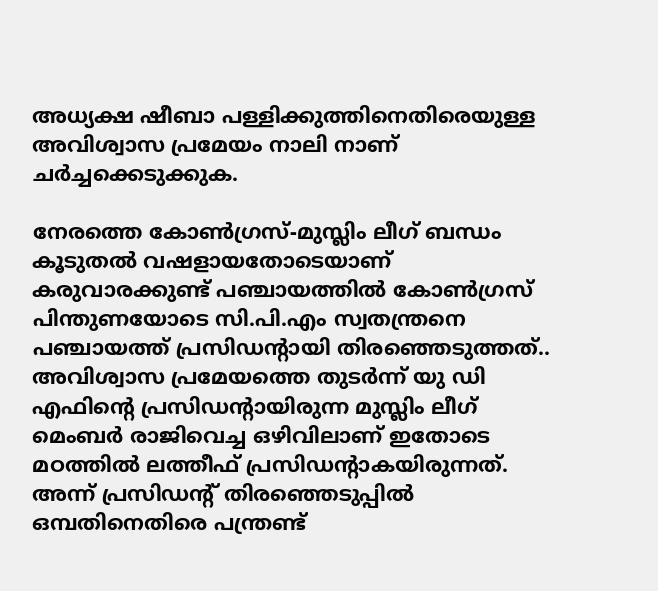അധ്യക്ഷ ഷീബാ പള്ളിക്കുത്തിനെതിരെയുള്ള അവിശ്വാസ പ്രമേയം നാലി നാണ് ചര്‍ച്ചക്കെടുക്കുക.

നേരത്തെ കോണ്‍ഗ്രസ്-മുസ്ലിം ലീഗ് ബന്ധം കൂടുതല്‍ വഷളായതോടെയാണ് കരുവാരക്കുണ്ട് പഞ്ചായത്തില്‍ കോണ്‍ഗ്രസ് പിന്തുണയോടെ സി.പി.എം സ്വതന്ത്രനെ പഞ്ചായത്ത് പ്രസിഡന്റായി തിരഞ്ഞെടുത്തത്.. അവിശ്വാസ പ്രമേയത്തെ തുടര്‍ന്ന് യു ഡി എഫിന്റെ പ്രസിഡന്റായിരുന്ന മുസ്ലിം ലീഗ് മെംബര്‍ രാജിവെച്ച ഒഴിവിലാണ് ഇതോടെ മഠത്തില്‍ ലത്തീഫ് പ്രസിഡന്റാകയിരുന്നത്. അന്ന് പ്രസിഡന്റ് തിരഞ്ഞെടുപ്പില്‍ ഒമ്പതിനെതിരെ പന്ത്രണ്ട്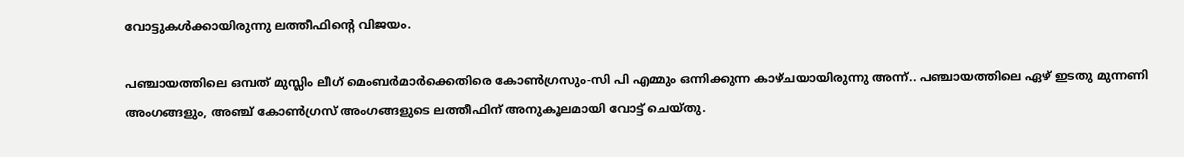വോട്ടുകള്‍ക്കായിരുന്നു ലത്തീഫിന്റെ വിജയം.

പഞ്ചായത്തിലെ ഒമ്പത് മുസ്ലിം ലീഗ് മെംബര്‍മാര്‍ക്കെതിരെ കോണ്‍ഗ്രസും-സി പി എമ്മും ഒന്നിക്കുന്ന കാഴ്ചയായിരുന്നു അന്ന്.. പഞ്ചായത്തിലെ ഏഴ് ഇടതു മുന്നണി അംഗങ്ങളും, അഞ്ച് കോണ്‍ഗ്രസ് അംഗങ്ങളുടെ ലത്തീഫിന് അനുകൂലമായി വോട്ട് ചെയ്തു.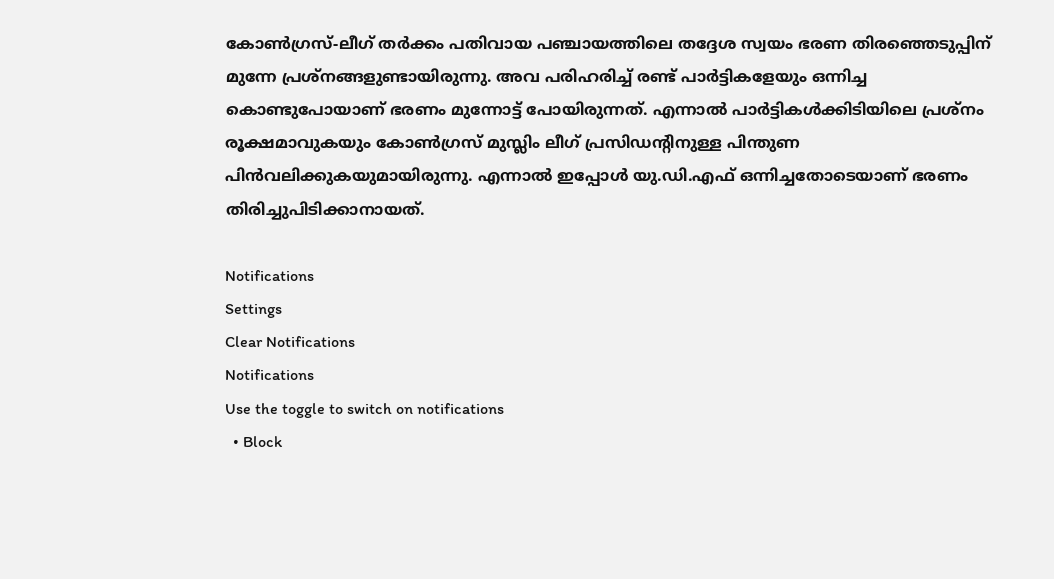കോണ്‍ഗ്രസ്-ലീഗ് തര്‍ക്കം പതിവായ പഞ്ചായത്തിലെ തദ്ദേശ സ്വയം ഭരണ തിരഞ്ഞെടുപ്പിന് മുന്നേ പ്രശ്നങ്ങളുണ്ടായിരുന്നു. അവ പരിഹരിച്ച് രണ്ട് പാര്‍ട്ടികളേയും ഒന്നിച്ച കൊണ്ടുപോയാണ് ഭരണം മുന്നോട്ട് പോയിരുന്നത്. എന്നാല്‍ പാര്‍ട്ടികള്‍ക്കിടിയിലെ പ്രശ്നം രൂക്ഷമാവുകയും കോണ്‍ഗ്രസ് മുസ്ലിം ലീഗ് പ്രസിഡന്റിനുള്ള പിന്തുണ പിന്‍വലിക്കുകയുമായിരുന്നു. എന്നാല്‍ ഇപ്പോള്‍ യു.ഡി.എഫ് ഒന്നിച്ചതോടെയാണ് ഭരണം തിരിച്ചുപിടിക്കാനായത്.

Notifications
Settings
Clear Notifications
Notifications
Use the toggle to switch on notifications
  • Block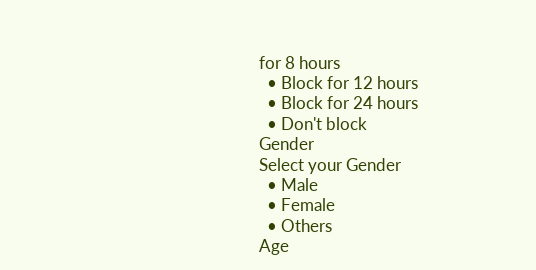for 8 hours
  • Block for 12 hours
  • Block for 24 hours
  • Don't block
Gender
Select your Gender
  • Male
  • Female
  • Others
Age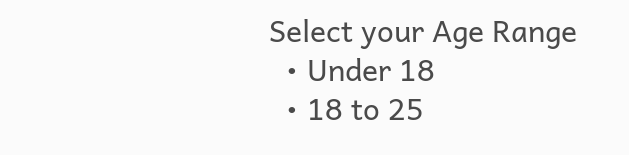Select your Age Range
  • Under 18
  • 18 to 25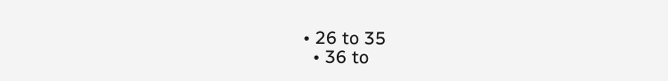• 26 to 35
  • 36 to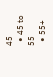45
  • 45 to 55
  • 55+